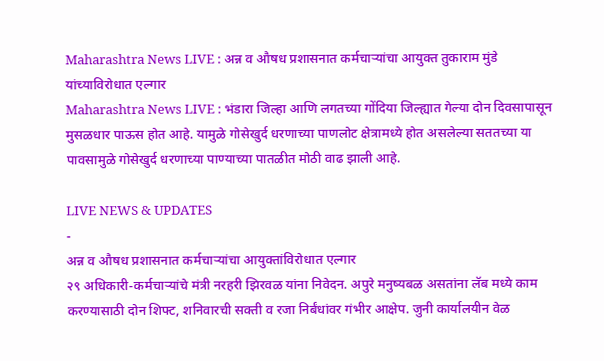Maharashtra News LIVE : अन्न व औषध प्रशासनात कर्मचाऱ्यांचा आयुक्त तुकाराम मुंडे यांच्याविरोधात एल्गार
Maharashtra News LIVE : भंडारा जिल्हा आणि लगतच्या गोंदिया जिल्ह्यात गेल्या दोन दिवसापासून मुसळधार पाऊस होत आहे. यामुळे गोसेखुर्द धरणाच्या पाणलोट क्षेत्रामध्ये होत असलेल्या सततच्या या पावसामुळे गोसेखुर्द धरणाच्या पाण्याच्या पातळीत मोठी वाढ झाली आहे.

LIVE NEWS & UPDATES
-
अन्न व औषध प्रशासनात कर्मचाऱ्यांचा आयुक्तांविरोधात एल्गार
२९ अधिकारी-कर्मचाऱ्यांचे मंत्री नरहरी झिरवळ यांना निवेदन. अपुरे मनुष्यबळ असतांना लॅब मध्ये काम करण्यासाठी दोन शिफ्ट, शनिवारची सक्ती व रजा निर्बंधांवर गंभीर आक्षेप. जुनी कार्यालयीन वेळ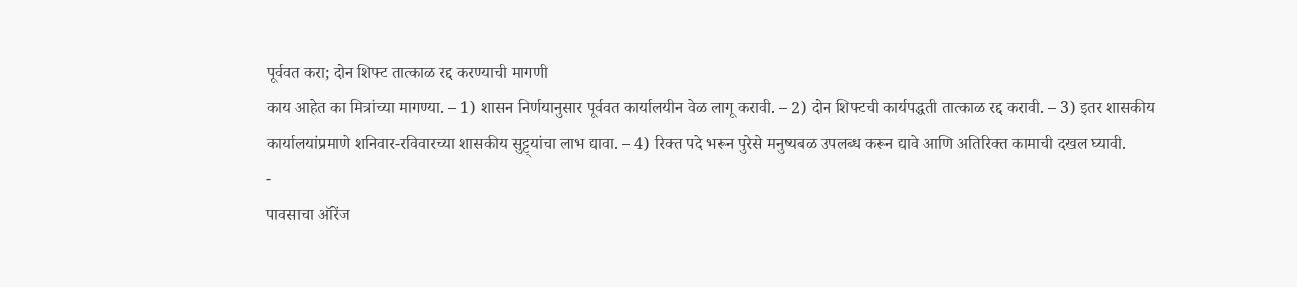पूर्ववत करा; दोन शिफ्ट तात्काळ रद्द करण्याची मागणी
काय आहेत का मित्रांच्या मागण्या. – 1) शासन निर्णयानुसार पूर्ववत कार्यालयीन वेळ लागू करावी. – 2) दोन शिफ्टची कार्यपद्धती तात्काळ रद्द करावी. – 3) इतर शासकीय कार्यालयांप्रमाणे शनिवार-रविवारच्या शासकीय सुट्ट्यांचा लाभ द्यावा. – 4) रिक्त पदे भरून पुरेसे मनुष्यबळ उपलब्ध करून द्यावे आणि अतिरिक्त कामाची दखल घ्यावी.
-
पावसाचा ऑरेंज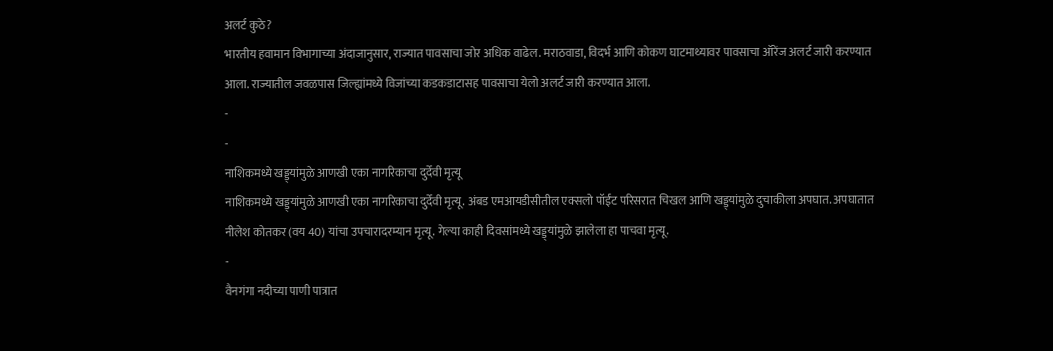अलर्ट कुठे?
भारतीय हवामान विभागाच्या अंदाजानुसार, राज्यात पावसाचा जोर अधिक वाढेल. मराठवाडा, विदर्भ आणि कोकण घाटमाथ्यावर पावसाचा ऑरेंज अलर्ट जारी करण्यात आला. राज्यातील जवळपास जिल्ह्यांमध्ये विजांच्या कडकडाटासह पावसाचा येलो अलर्ट जारी करण्यात आला.
-
-
नाशिकमध्ये खड्ड्यांमुळे आणखी एका नागरिकाचा दुर्देवी मृत्यू
नाशिकमध्ये खड्ड्यांमुळे आणखी एका नागरिकाचा दुर्देवी मृत्यू. अंबड एमआयडीसीतील एक्सलो पॉईंट परिसरात चिखल आणि खड्ड्यांमुळे दुचाकीला अपघात. अपघातात नीलेश कोतकर (वय 40) यांचा उपचारादरम्यान मृत्यू. गेल्या काही दिवसांमध्ये खड्ड्यांमुळे झालेला हा पाचवा मृत्यू.
-
वैनगंगा नदीच्या पाणी पात्रात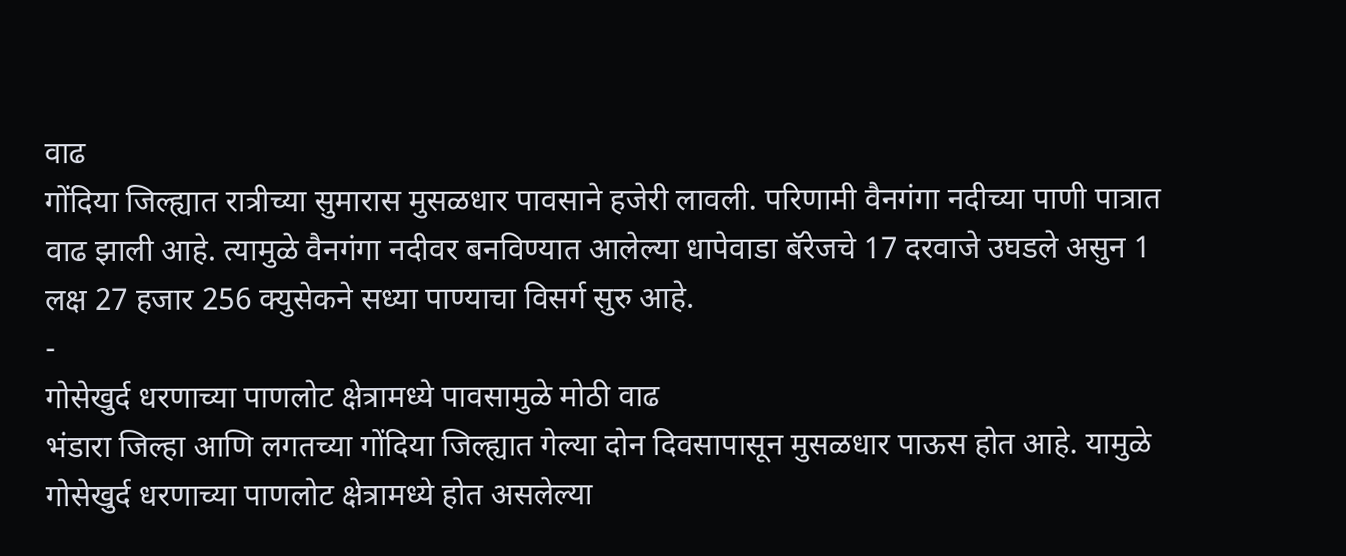वाढ
गोंदिया जिल्ह्यात रात्रीच्या सुमारास मुसळधार पावसाने हजेरी लावली. परिणामी वैनगंगा नदीच्या पाणी पात्रात वाढ झाली आहे. त्यामुळे वैनगंगा नदीवर बनविण्यात आलेल्या धापेवाडा बॅरेजचे 17 दरवाजे उघडले असुन 1 लक्ष 27 हजार 256 क्युसेकने सध्या पाण्याचा विसर्ग सुरु आहे.
-
गोसेखुर्द धरणाच्या पाणलोट क्षेत्रामध्ये पावसामुळे मोठी वाढ
भंडारा जिल्हा आणि लगतच्या गोंदिया जिल्ह्यात गेल्या दोन दिवसापासून मुसळधार पाऊस होत आहे. यामुळे गोसेखुर्द धरणाच्या पाणलोट क्षेत्रामध्ये होत असलेल्या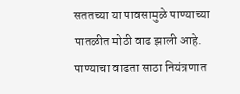सततच्या या पावसामुळे पाण्याच्या पातळीत मोठी वाढ झाली आहे. पाण्याचा वाढता साठा नियंत्रणात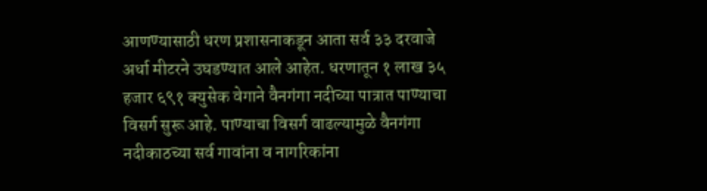आणण्यासाठी धरण प्रशासनाकडून आता सर्व ३३ दरवाजे अर्धा मीटरने उघडण्यात आले आहेत. धरणातून १ लाख ३५ हजार ६९१ क्युसेक वेगाने वैनगंगा नदीच्या पात्रात पाण्याचा विसर्ग सुरू आहे. पाण्याचा विसर्ग वाढल्यामुळे वैनगंगा नदीकाठच्या सर्व गावांना व नागरिकांना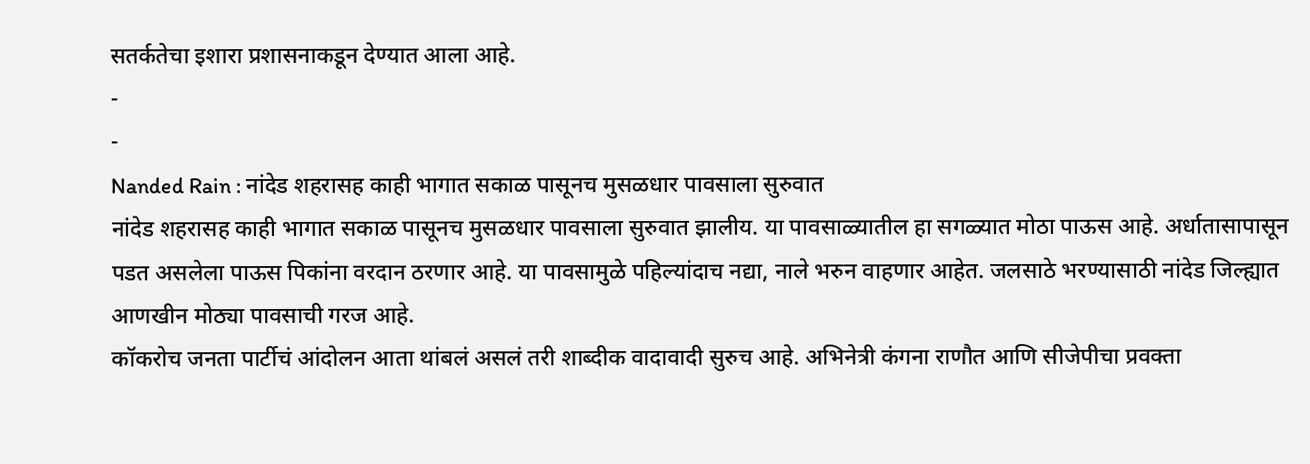सतर्कतेचा इशारा प्रशासनाकडून देण्यात आला आहे.
-
-
Nanded Rain : नांदेड शहरासह काही भागात सकाळ पासूनच मुसळधार पावसाला सुरुवात
नांदेड शहरासह काही भागात सकाळ पासूनच मुसळधार पावसाला सुरुवात झालीय. या पावसाळ्यातील हा सगळ्यात मोठा पाऊस आहे. अर्धातासापासून पडत असलेला पाऊस पिकांना वरदान ठरणार आहे. या पावसामुळे पहिल्यांदाच नद्या, नाले भरुन वाहणार आहेत. जलसाठे भरण्यासाठी नांदेड जिल्ह्यात आणखीन मोठ्या पावसाची गरज आहे.
कॉकरोच जनता पार्टीचं आंदोलन आता थांबलं असलं तरी शाब्दीक वादावादी सुरुच आहे. अभिनेत्री कंगना राणौत आणि सीजेपीचा प्रवक्ता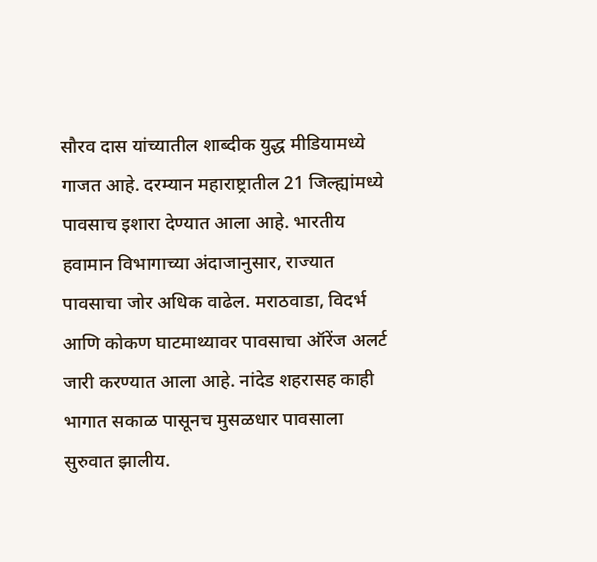सौरव दास यांच्यातील शाब्दीक युद्ध मीडियामध्ये गाजत आहे. दरम्यान महाराष्ट्रातील 21 जिल्ह्यांमध्ये पावसाच इशारा देण्यात आला आहे. भारतीय हवामान विभागाच्या अंदाजानुसार, राज्यात पावसाचा जोर अधिक वाढेल. मराठवाडा, विदर्भ आणि कोकण घाटमाथ्यावर पावसाचा ऑरेंज अलर्ट जारी करण्यात आला आहे. नांदेड शहरासह काही भागात सकाळ पासूनच मुसळधार पावसाला सुरुवात झालीय.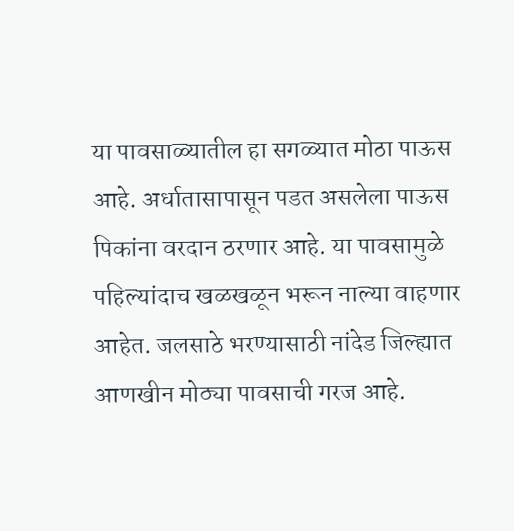या पावसाळ्यातील हा सगळ्यात मोठा पाऊस आहे. अर्धातासापासून पडत असलेला पाऊस पिकांना वरदान ठरणार आहे. या पावसामुळे पहिल्यांदाच खळखळून भरून नाल्या वाहणार आहेत. जलसाठे भरण्यासाठी नांदेड जिल्ह्यात आणखीन मोठ्या पावसाची गरज आहे.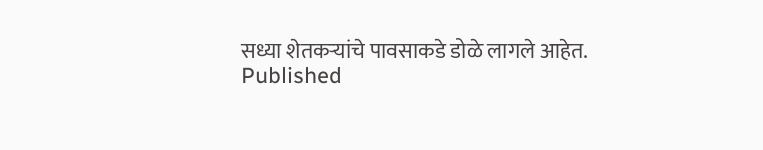सध्या शेतकऱ्यांचे पावसाकडे डोळे लागले आहेत.
Published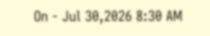On - Jul 30,2026 8:30 AM